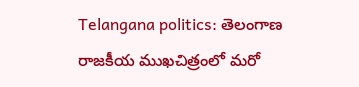Telangana politics: తెలంగాణ రాజకీయ ముఖచిత్రంలో మరో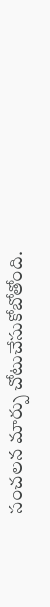సంచలన మార్పు చోటుచేసుకోబోతోంది.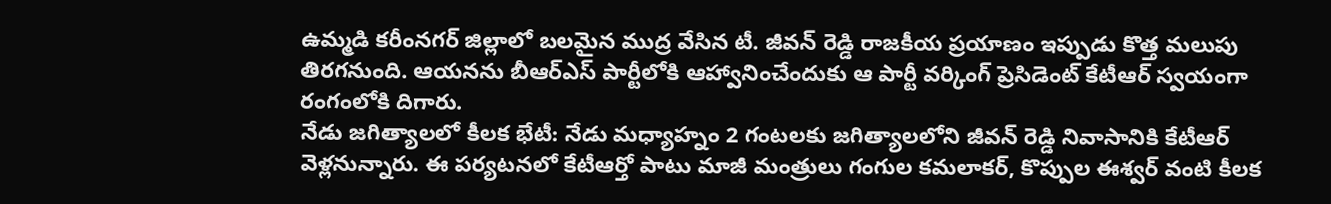ఉమ్మడి కరీంనగర్ జిల్లాలో బలమైన ముద్ర వేసిన టీ. జీవన్ రెడ్డి రాజకీయ ప్రయాణం ఇప్పుడు కొత్త మలుపు తిరగనుంది. ఆయనను బీఆర్ఎస్ పార్టీలోకి ఆహ్వానించేందుకు ఆ పార్టీ వర్కింగ్ ప్రెసిడెంట్ కేటీఆర్ స్వయంగా రంగంలోకి దిగారు.
నేడు జగిత్యాలలో కీలక భేటీ: నేడు మధ్యాహ్నం 2 గంటలకు జగిత్యాలలోని జీవన్ రెడ్డి నివాసానికి కేటీఆర్ వెళ్లనున్నారు. ఈ పర్యటనలో కేటీఆర్తో పాటు మాజీ మంత్రులు గంగుల కమలాకర్, కొప్పుల ఈశ్వర్ వంటి కీలక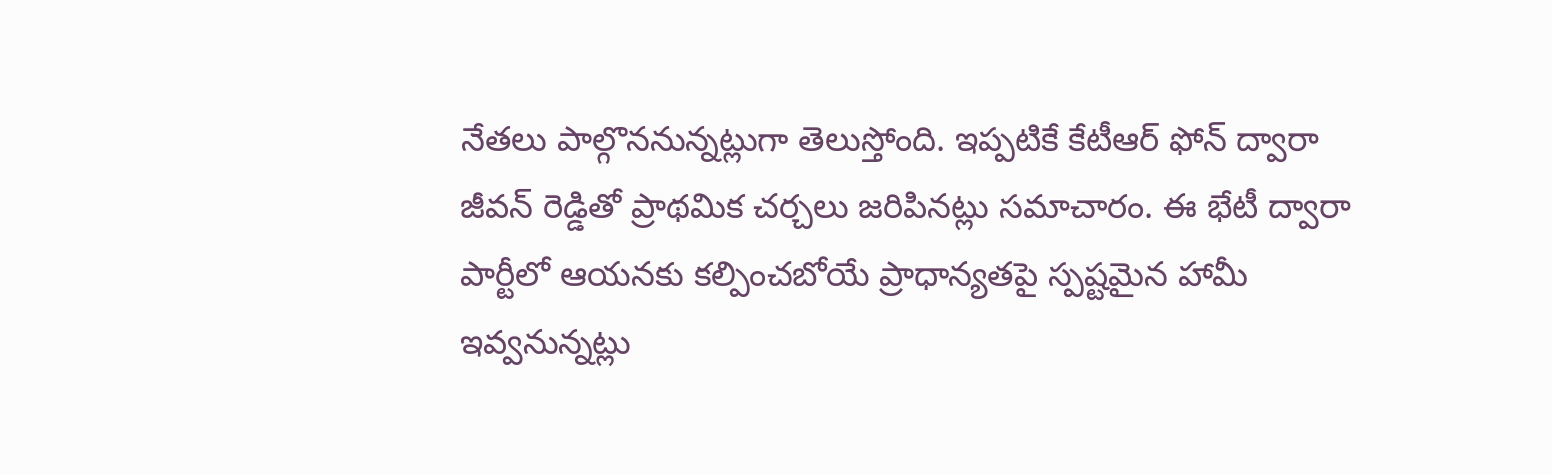నేతలు పాల్గొననున్నట్లుగా తెలుస్తోంది. ఇప్పటికే కేటీఆర్ ఫోన్ ద్వారా జీవన్ రెడ్డితో ప్రాథమిక చర్చలు జరిపినట్లు సమాచారం. ఈ భేటీ ద్వారా పార్టీలో ఆయనకు కల్పించబోయే ప్రాధాన్యతపై స్పష్టమైన హామీ ఇవ్వనున్నట్లు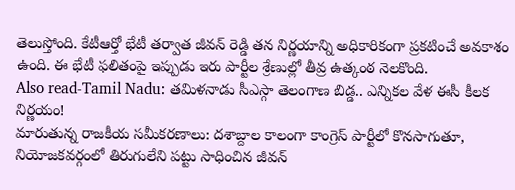తెలుస్తోంది. కేటీఆర్తో భేటీ తర్వాత జీవన్ రెడ్డి తన నిర్ణయాన్ని అధికారికంగా ప్రకటించే అవకాశం ఉంది. ఈ భేటీ ఫలితంపై ఇప్పుడు ఇరు పార్టీల శ్రేణుల్లో తీవ్ర ఉత్కంఠ నెలకొంది.
Also read-Tamil Nadu: తమిళనాడు సీఎస్గా తెలంగాణ బిడ్డ.. ఎన్నికల వేళ ఈసీ కీలక నిర్ణయం!
మారుతున్న రాజకీయ సమీకరణాలు: దశాబ్దాల కాలంగా కాంగ్రెస్ పార్టీలో కొనసాగుతూ, నియోజకవర్గంలో తిరుగులేని పట్టు సాధించిన జీవన్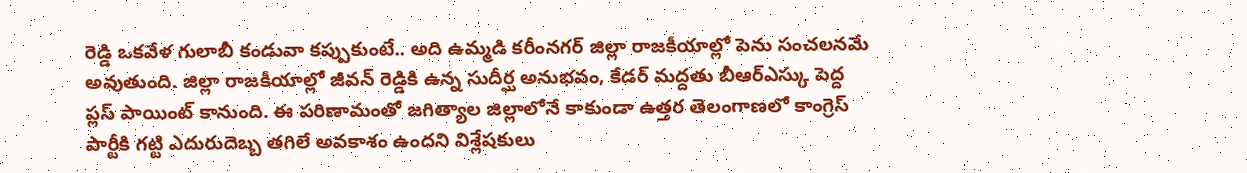రెడ్డి ఒకవేళ గులాబీ కండువా కప్పుకుంటే.. అది ఉమ్మడి కరీంనగర్ జిల్లా రాజకీయాల్లో పెను సంచలనమే అవుతుంది. జిల్లా రాజకీయాల్లో జీవన్ రెడ్డికి ఉన్న సుదీర్ఘ అనుభవం, కేడర్ మద్దతు బీఆర్ఎస్కు పెద్ద ప్లస్ పాయింట్ కానుంది. ఈ పరిణామంతో జగిత్యాల జిల్లాలోనే కాకుండా ఉత్తర తెలంగాణలో కాంగ్రెస్ పార్టీకి గట్టి ఎదురుదెబ్బ తగిలే అవకాశం ఉందని విశ్లేషకులు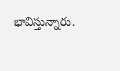భావిస్తున్నారు.